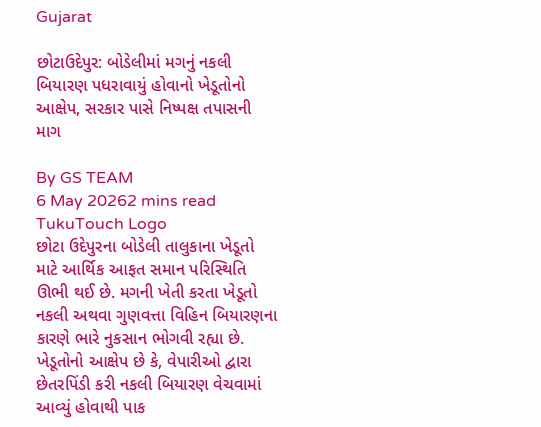Gujarat

છોટાઉદેપુર: બોડેલીમાં મગનું નકલી બિયારણ પધરાવાયું હોવાનો ખેડૂતોનો આક્ષેપ, સરકાર પાસે નિષ્પક્ષ તપાસની માગ

By GS TEAM
6 May 20262 mins read
TukuTouch Logo
છોટા ઉદેપુરના બોડેલી તાલુકાના ખેડૂતો માટે આર્થિક આફત સમાન પરિસ્થિતિ ઊભી થઈ છે. મગની ખેતી કરતા ખેડૂતો નકલી અથવા ગુણવત્તા વિહિન બિયારણના કારણે ભારે નુકસાન ભોગવી રહ્યા છે. ખેડૂતોનો આક્ષેપ છે કે, વેપારીઓ દ્વારા છેતરપિંડી કરી નકલી બિયારણ વેચવામાં આવ્યું હોવાથી પાક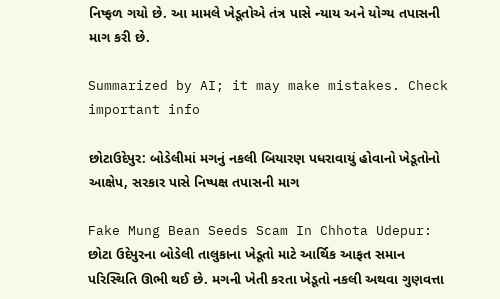નિષ્ફળ ગયો છે. આ મામલે ખેડૂતોએ તંત્ર પાસે ન્યાય અને યોગ્ય તપાસની માગ કરી છે.

Summarized by AI; it may make mistakes. Check important info

છોટાઉદેપુર: બોડેલીમાં મગનું નકલી બિયારણ પધરાવાયું હોવાનો ખેડૂતોનો આક્ષેપ, સરકાર પાસે નિષ્પક્ષ તપાસની માગ

Fake Mung Bean Seeds Scam In Chhota Udepur: છોટા ઉદેપુરના બોડેલી તાલુકાના ખેડૂતો માટે આર્થિક આફત સમાન પરિસ્થિતિ ઊભી થઈ છે. મગની ખેતી કરતા ખેડૂતો નકલી અથવા ગુણવત્તા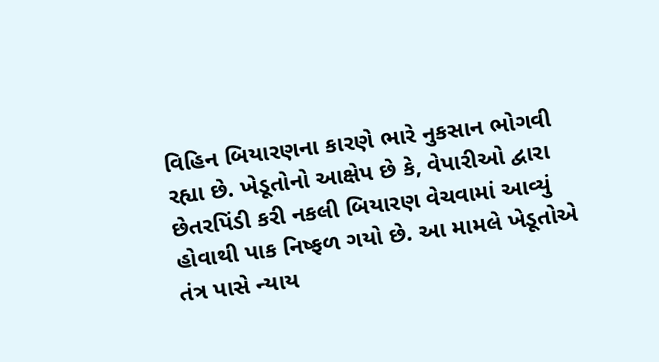વિહિન બિયારણના કારણે ભારે નુકસાન ભોગવી રહ્યા છે. ખેડૂતોનો આક્ષેપ છે કે, વેપારીઓ દ્વારા છેતરપિંડી કરી નકલી બિયારણ વેચવામાં આવ્યું હોવાથી પાક નિષ્ફળ ગયો છે. આ મામલે ખેડૂતોએ તંત્ર પાસે ન્યાય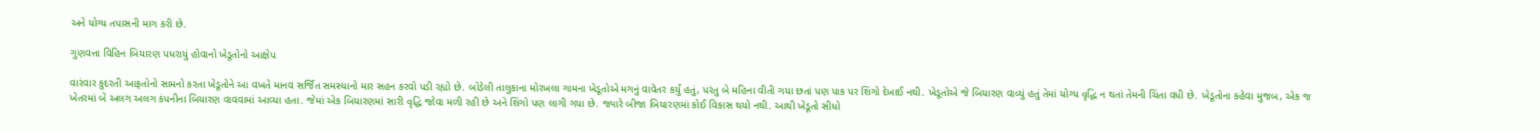અને યોગ્ય તપાસની માગ કરી છે.

ગુણવત્તા વિહિન બિયારણ પધરાયું હોવાનો ખેડૂતોનો આક્ષેપ

વારંવાર કુદરતી આફતોનો સામનો કરતા ખેડૂતોને આ વખતે માનવ સર્જિત સમસ્યાનો માર સહન કરવો પડી રહ્યો છે. બોડેલી તાલુકાના મોરખલા ગામના ખેડૂતોએ મગનું વાવેતર કર્યું હતું, પરંતુ બે મહિના વીતી ગયા છતાં પણ પાક પર શિંગો દેખાઈ નથી. ખેડૂતોએ જે બિયારણ વાવ્યું હતું તેમાં યોગ્ય વૃદ્ધિ ન થતાં તેમની ચિંતા વધી છે. ખેડૂતોના કહેવા મુજબ, એક જ ખેતરમાં બે અલગ અલગ કંપનીના બિયારણ વાવવામાં આવ્યા હતા. જેમાં એક બિયારણમાં સારી વૃદ્ધિ જોવા મળી રહી છે અને શિંગો પણ લાગી ગયા છે. જ્યારે બીજા બિયારણમાં કોઈ વિકાસ થયો નથી. આથી ખેડૂતો સીધો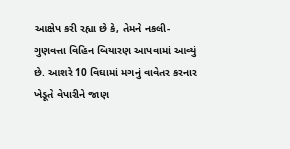આક્ષેપ કરી રહ્યા છે કે, તેમને નકલી-ગુણવત્તા વિહિન બિયારણ આપવામાં આવ્યું છે. આશરે 10 વિઘામાં મગનું વાવેતર કરનાર ખેડૂતે વેપારીને જાણ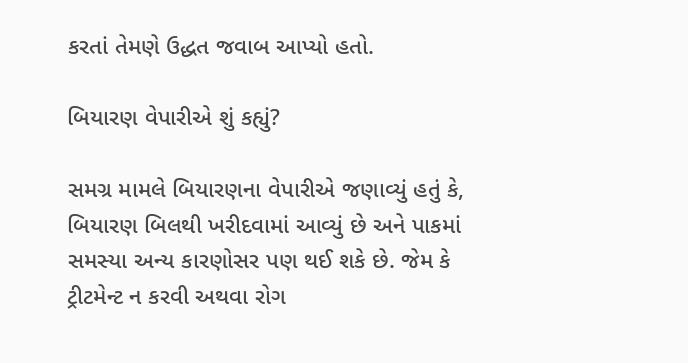કરતાં તેમણે ઉદ્ધત જવાબ આપ્યો હતો.

બિયારણ વેપારીએ શું કહ્યું?

સમગ્ર મામલે બિયારણના વેપારીએ જણાવ્યું હતું કે, બિયારણ બિલથી ખરીદવામાં આવ્યું છે અને પાકમાં સમસ્યા અન્ય કારણોસર પણ થઈ શકે છે. જેમ કે ટ્રીટમેન્ટ ન કરવી અથવા રોગ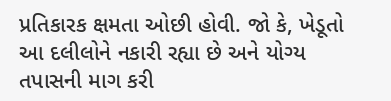પ્રતિકારક ક્ષમતા ઓછી હોવી. જો કે, ખેડૂતો આ દલીલોને નકારી રહ્યા છે અને યોગ્ય તપાસની માગ કરી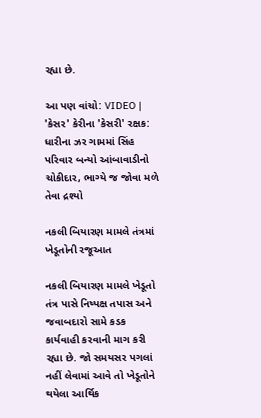રહ્યા છે.

આ પણ વાંચો: VIDEO | 'કેસર' કેરીના 'કેસરી' રક્ષક: ધારીના ઝર ગામમાં સિંહ પરિવાર બન્યો આંબાવાડીનો ચોકીદાર, ભાગ્યે જ જોવા મળે તેવા દ્રશ્યો

નકલી બિયારણ મામલે તંત્રમાં ખેડૂતોની રજૂઆત

નકલી બિયારણ મામલે ખેડૂતો તંત્ર પાસે નિષ્પક્ષ તપાસ અને જવાબદારો સામે કડક કાર્યવાહી કરવાની માગ કરી રહ્યા છે. જો સમયસર પગલાં નહીં લેવામાં આવે તો ખેડૂતોને થયેલા આર્થિક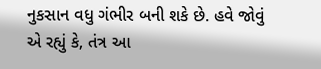નુકસાન વધુ ગંભીર બની શકે છે. હવે જોવું એ રહ્યું કે, તંત્ર આ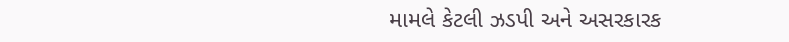મામલે કેટલી ઝડપી અને અસરકારક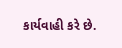કાર્યવાહી કરે છે.